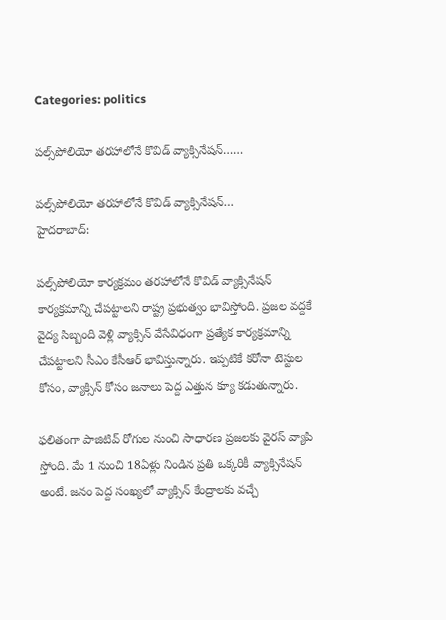Categories: politics

పల్స్‌పోలియో తరహాలోనే కొవిడ్‌ వ్యాక్సినేషన్……

పల్స్‌పోలియో తరహాలోనే కొవిడ్‌ వ్యాక్సినేషన్‌…
హైదరాబాద్:

పల్స్‌పోలియో కార్యక్రమం తరహాలోనే కొవిడ్‌ వ్యాక్సినేషన్‌ కార్యక్రమాన్ని చేపట్టాలని రాష్ట్ర ప్రభుత్వం భావిస్తోంది. ప్రజల వద్దకే వైద్య సిబ్బంది వెళ్లి వ్యాక్సిన్‌ వేసేవిధంగా ప్రత్యేక కార్యక్రమాన్ని చేపట్టాలని సీఎం కేసీఆర్‌ భావిస్తున్నారు. ఇప్పటికే కరోనా టెస్టుల కోసం, వ్యాక్సిన్‌ కోసం జనాలు పెద్ద ఎత్తున క్యూ కడుతున్నారు.

ఫలితంగా పాజిటివ్‌ రోగుల నుంచి సాధారణ ప్రజలకు వైరస్‌ వ్యాపి స్తోంది. మే 1 నుంచి 18ఏళ్లు నిండిన ప్రతి ఒక్కరికీ వ్యాక్సినేషన్‌ అంటే. జనం పెద్ద సంఖ్యలో వ్యాక్సిన్‌ కేంద్రాలకు వచ్చే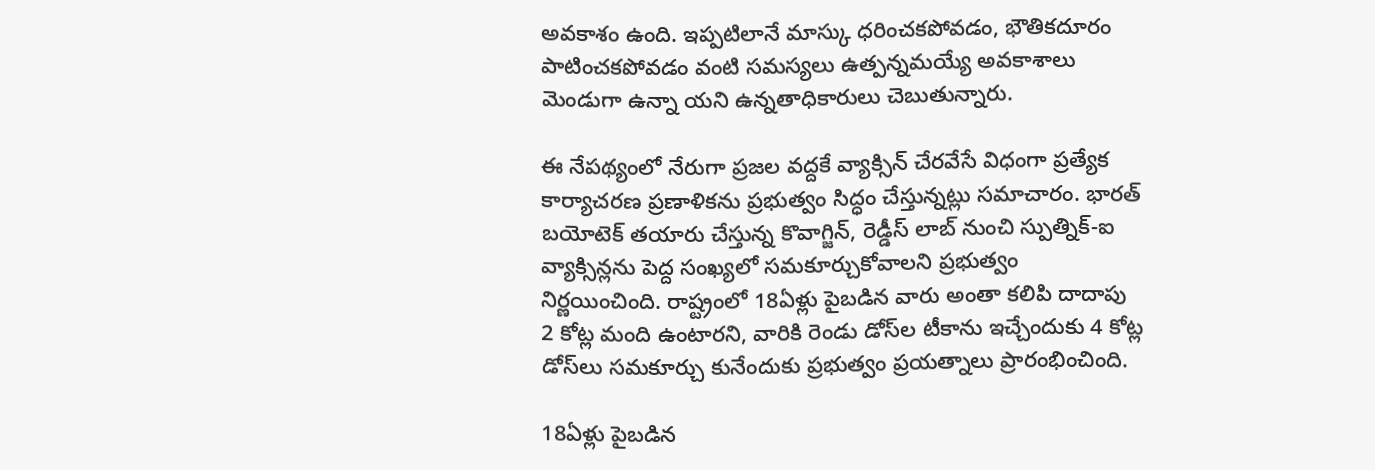అవకాశం ఉంది. ఇప్పటిలానే మాస్కు ధరించకపోవడం, భౌతికదూరం పాటించకపోవడం వంటి సమస్యలు ఉత్పన్నమయ్యే అవకాశాలు మెండుగా ఉన్నా యని ఉన్నతాధికారులు చెబుతున్నారు.

ఈ నేపథ్యంలో నేరుగా ప్రజల వద్దకే వ్యాక్సిన్‌ చేరవేసే విధంగా ప్రత్యేక కార్యాచరణ ప్రణాళికను ప్రభుత్వం సిద్ధం చేస్తున్నట్లు సమాచారం. భారత్‌ బయోటెక్‌ తయారు చేస్తున్న కొవాగ్జిన్‌, రెడ్డీస్‌ లాబ్‌ నుంచి స్పుత్నిక్‌-ఐ వ్యాక్సిన్లను పెద్ద సంఖ్యలో సమకూర్చుకోవాలని ప్రభుత్వం నిర్ణయించింది. రాష్ట్రంలో 18ఏళ్లు పైబడిన వారు అంతా కలిపి దాదాపు 2 కోట్ల మంది ఉంటారని, వారికి రెండు డోస్‌ల టీకాను ఇచ్చేందుకు 4 కోట్ల డోస్‌లు సమకూర్చు కునేందుకు ప్రభుత్వం ప్రయత్నాలు ప్రారంభించింది.

18ఏళ్లు పైబడిన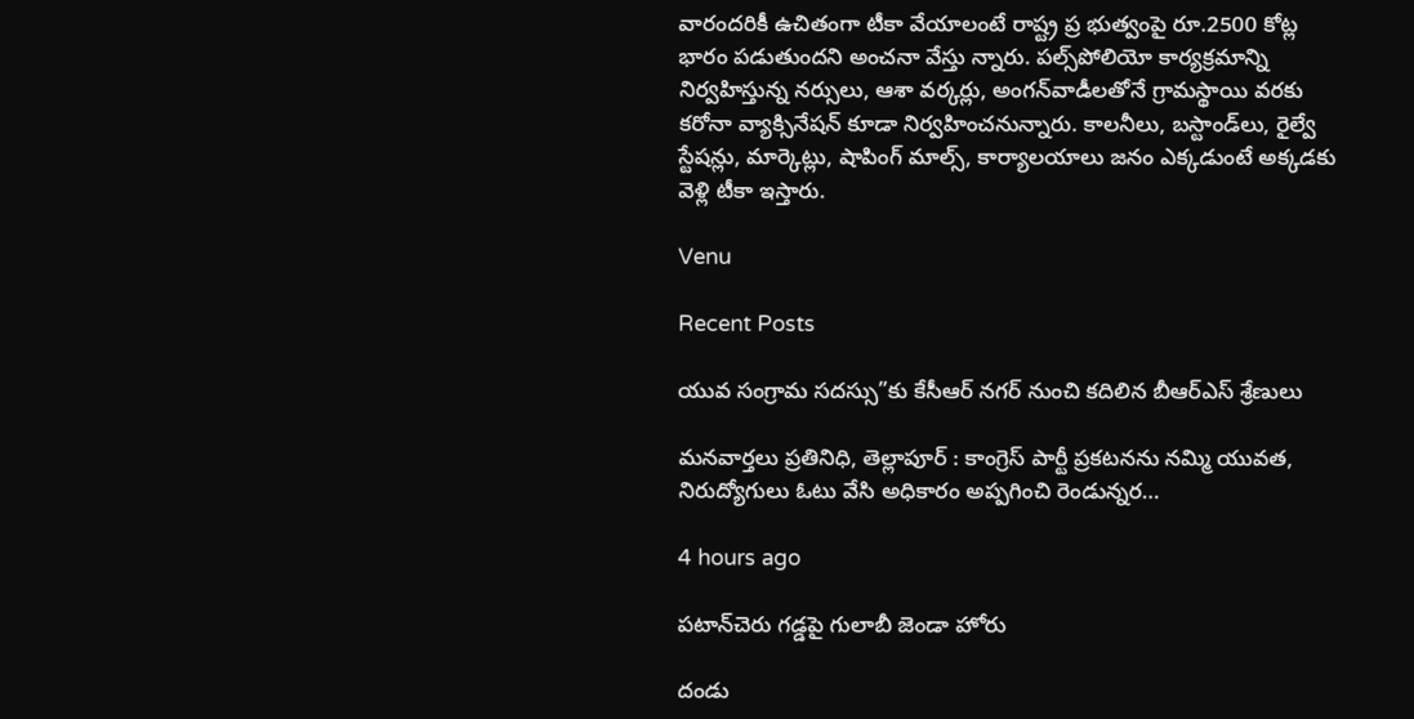వారందరికీ ఉచితంగా టీకా వేయాలంటే రాష్ట్ర ప్ర భుత్వంపై రూ.2500 కోట్ల భారం పడుతుందని అంచనా వేస్తు న్నారు. పల్స్‌పోలియో కార్యక్రమాన్ని నిర్వహిస్తున్న నర్సులు, ఆశా వర్కర్లు, అంగన్‌వాడీలతోనే గ్రామస్థాయి వరకు కరోనా వ్యాక్సినేషన్‌ కూడా నిర్వహించనున్నారు. కాలనీలు, బస్టాండ్‌లు, రైల్వే స్టేషన్లు, మార్కెట్లు, షాపింగ్‌ మాల్స్‌, కార్యాలయాలు జనం ఎక్కడుంటే అక్కడకు వెళ్లి టీకా ఇస్తారు.

Venu

Recent Posts

యువ సంగ్రామ సదస్సు”కు కేసీఆర్ నగర్ నుంచి కదిలిన బీఆర్ఎస్ శ్రేణులు

మనవార్తలు ప్రతినిధి, తెల్లాపూర్ : కాంగ్రెస్ పార్టీ ప్రకటనను నమ్మి యువత, నిరుద్యోగులు ఓటు వేసి అధికారం అప్పగించి రెండున్నర…

4 hours ago

పటాన్‌చెరు గడ్డపై గులాబీ జెండా హోరు

దండు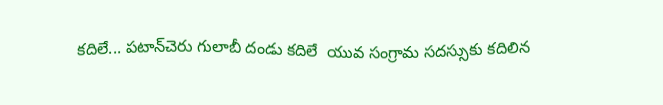కదిలే... పటాన్‌చెరు గులాబీ దండు కదిలే  యువ సంగ్రామ సదస్సుకు కదిలిన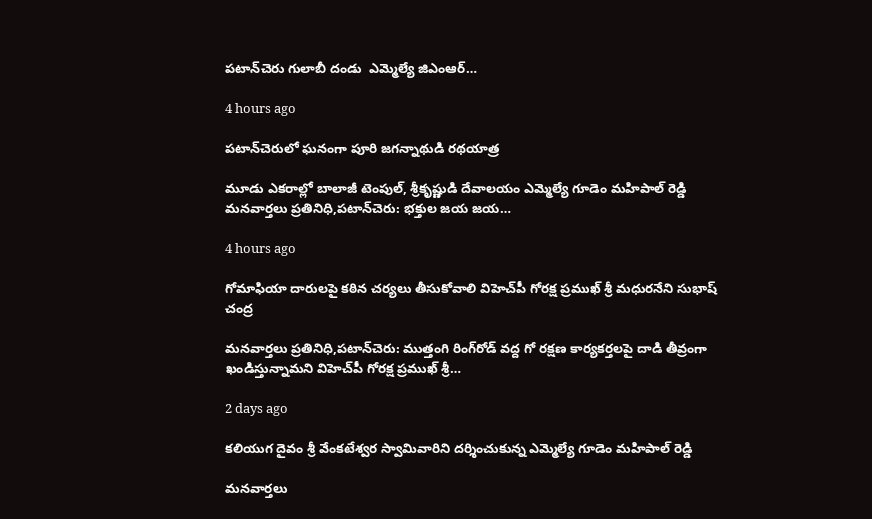పటాన్‌చెరు గులాబీ దండు  ఎమ్మెల్యే జిఎంఆర్…

4 hours ago

పటాన్‌చెరులో ఘనంగా పూరి జగన్నాథుడి రథయాత్ర

మూడు ఎకరాల్లో బాలాజీ టెంపుల్, శ్రీకృష్ణుడి దేవాలయం ఎమ్మెల్యే గూడెం మహిపాల్ రెడ్డి మనవార్తలు ప్రతినిధి,పటాన్‌చెరు: భక్తుల జయ జయ…

4 hours ago

గోమాఫియా దారులపై కఠిన చర్యలు తీసుకోవాలి విహెచ్‌పీ గోరక్ష ప్రముఖ్ శ్రీ మధురనేని సుభాష్ చంద్ర

మనవార్తలు ప్రతినిధి,పటాన్‌చెరు: ముత్తంగి రింగ్‌రోడ్ వద్ద గో రక్షణ కార్యకర్తలపై దాడి తీవ్రంగా ఖండిస్తున్నామని విహెచ్‌పీ గోరక్ష ప్రముఖ్ శ్రీ…

2 days ago

కలియుగ దైవం శ్రీ వేంకటేశ్వర స్వామివారిని దర్శించుకున్న ఎమ్మెల్యే గూడెం మహిపాల్ రెడ్డి

మనవార్తలు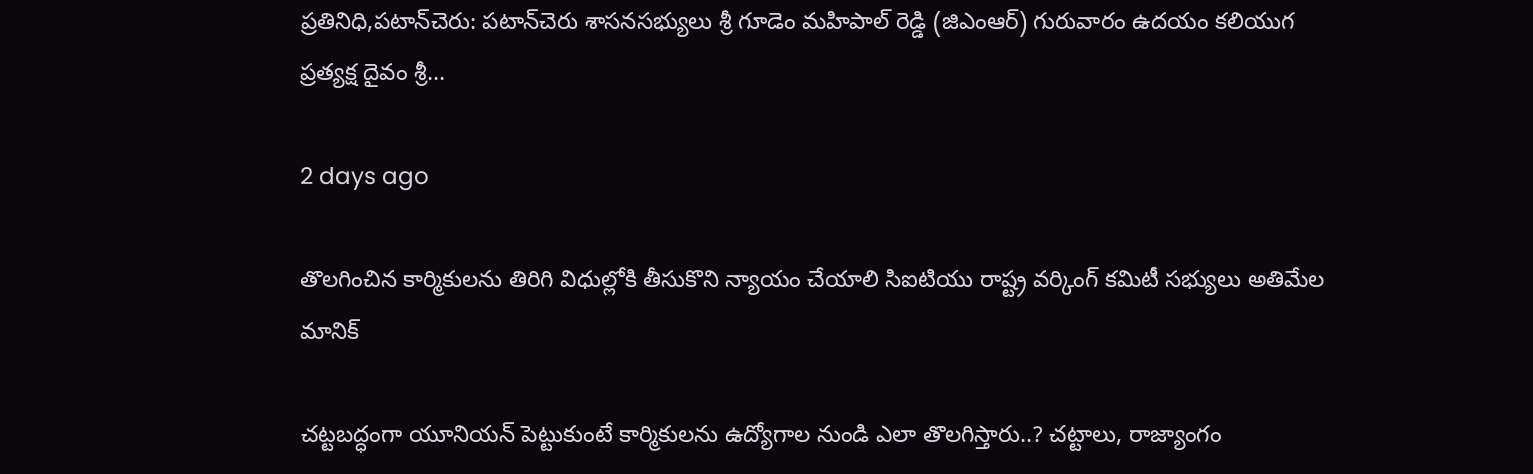ప్రతినిధి,పటాన్‌చెరు: పటాన్‌చెరు శాసనసభ్యులు శ్రీ గూడెం మహిపాల్ రెడ్డి (జిఎంఆర్) గురువారం ఉదయం కలియుగ ప్రత్యక్ష దైవం శ్రీ…

2 days ago

తొలగించిన కార్మికులను తిరిగి విధుల్లోకి తీసుకొని న్యాయం చేయాలి సిఐటియు రాష్ట్ర వర్కింగ్ కమిటీ సభ్యులు అతిమేల మానిక్

చట్టబద్ధంగా యూనియన్ పెట్టుకుంటే కార్మికులను ఉద్యోగాల నుండి ఎలా తొలగిస్తారు..? చట్టాలు, రాజ్యాంగం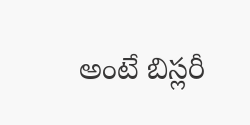అంటే బిస్లరీ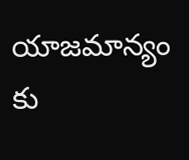యాజమాన్యం కు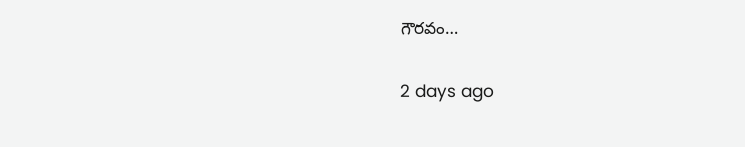గౌరవం…

2 days ago